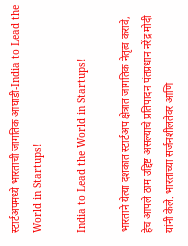स्टार्टअपमध्ये भारताची जागतिक आघाडी-India to Lead the World in Startups!

India to Lead the World in Startups!

भारताने येत्या दशकात स्टार्टअप क्षेत्रात जागतिक नेतृत्व करावे, हेच आपले ठाम उद्दिष्ट असल्याचे प्रतिपादन पंतप्रधान नरेंद्र मोदी यांनी केले. भारताच्या सर्जनशीलतेवर आणि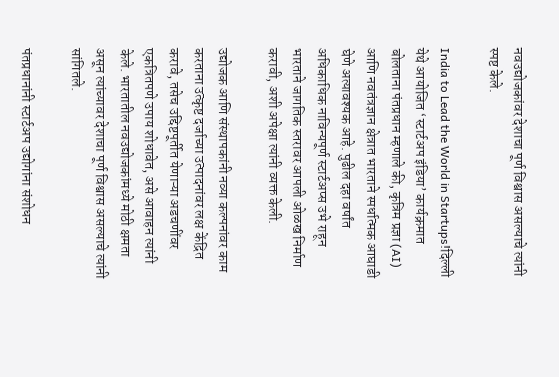नवउद्योजकांवर देशाचा पूर्ण विश्वास असल्याचे त्यांनी स्पष्ट केले.

India to Lead the World in Startups!दिल्ली येथे आयोजित ‘स्टार्टअप इंडिया’ कार्यक्रमात बोलताना पंतप्रधान म्हणाले की, कृत्रिम प्रज्ञा (AI) आणि नवतंत्रज्ञान क्षेत्रात भारताने स्पर्धात्मक आघाडी घेणे अत्यावश्यक आहे. पुढील दहा वर्षांत अधिकाधिक नाविन्यपूर्ण स्टार्टअप्स उभे राहून भारताने जागतिक स्तरावर आपली ओळख निर्माण करावी, अशी अपेक्षा त्यांनी व्यक्त केली.

उद्योजक आणि संस्थापकांनी नव्या कल्पनांवर काम करताना उत्कृष्ट दर्जाच्या उत्पादनांवर लक्ष केंद्रित करावे, तसेच उद्दिष्टपूर्तीत येणाऱ्या अडचणींवर एकत्रितपणे उपाय शोधावेत, असे आवाहन त्यांनी केले. भारतातील नवउद्योजकांमध्ये मोठी क्षमता असून त्यांच्यावर देशाचा पूर्ण विश्वास असल्याचे त्यांनी सांगितले.

पंतप्रधानांनी स्टार्टअप उद्योगांना संशोधन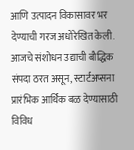आणि उत्पादन विकासावर भर देण्याची गरज अधोरेखित केली. आजचे संशोधन उद्याची बौद्धिक संपदा ठरत असून, स्टार्टअप्सना प्रारंभिक आर्थिक बळ देण्यासाठी विविध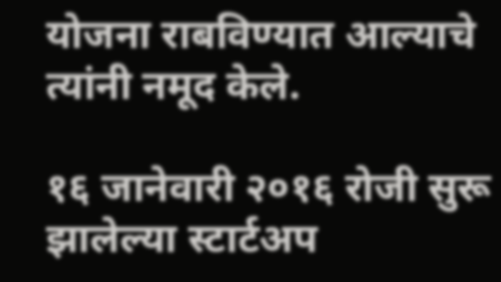योजना राबविण्यात आल्याचे त्यांनी नमूद केले.

१६ जानेवारी २०१६ रोजी सुरू झालेल्या स्टार्टअप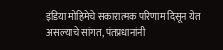इंडिया मोहिमेचे सकारात्मक परिणाम दिसून येत असल्याचे सांगत, पंतप्रधानांनी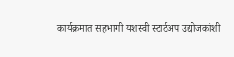कार्यक्रमात सहभागी यशस्वी स्टार्टअप उद्योजकांशी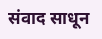संवाद साधून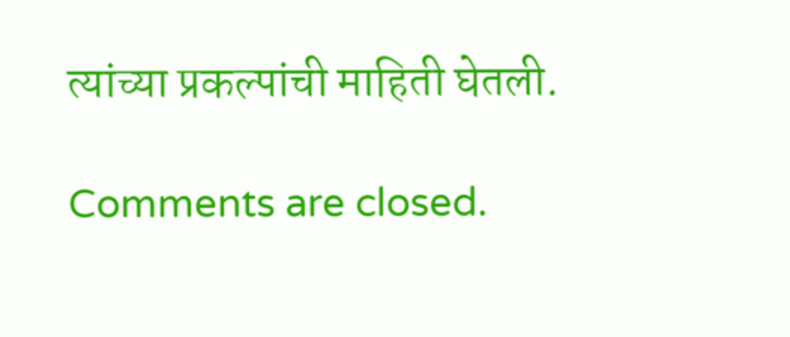त्यांच्या प्रकल्पांची माहिती घेतली.

Comments are closed.